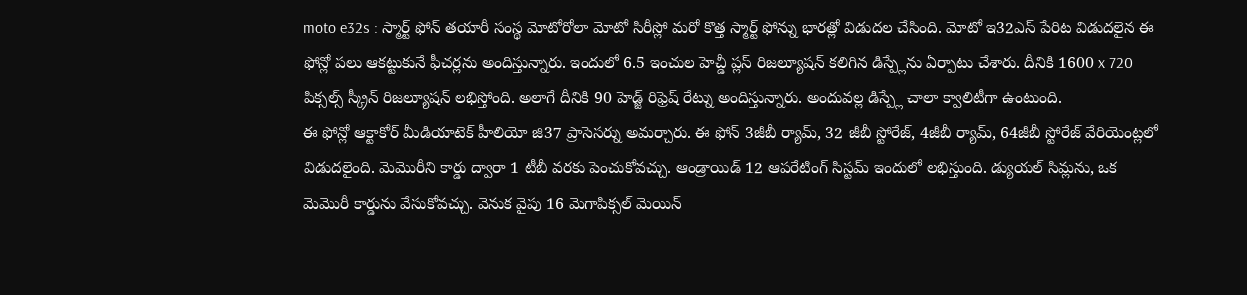moto e32s : స్మార్ట్ ఫోన్ తయారీ సంస్థ మోటోరోలా మోటో సిరీస్లో మరో కొత్త స్మార్ట్ ఫోన్ను భారత్లో విడుదల చేసింది. మోటో ఇ32ఎస్ పేరిట విడుదలైన ఈ ఫోన్లో పలు ఆకట్టుకునే ఫీచర్లను అందిస్తున్నారు. ఇందులో 6.5 ఇంచుల హెచ్డీ ప్లస్ రిజల్యూషన్ కలిగిన డిస్ప్లేను ఏర్పాటు చేశారు. దీనికి 1600 x 720 పిక్సల్స్ స్క్రీన్ రిజల్యూషన్ లభిస్తోంది. అలాగే దీనికి 90 హెడ్జ్ రిఫ్రెష్ రేట్ను అందిస్తున్నారు. అందువల్ల డిస్ప్లే చాలా క్వాలిటీగా ఉంటుంది.
ఈ ఫోన్లో ఆక్టాకోర్ మీడియాటెక్ హీలియో జి37 ప్రాసెసర్ను అమర్చారు. ఈ ఫోన్ 3జీబీ ర్యామ్, 32 జీబీ స్టోరేజ్, 4జీబీ ర్యామ్, 64జీబీ స్టోరేజ్ వేరియెంట్లలో విడుదలైంది. మెమొరీని కార్డు ద్వారా 1 టీబీ వరకు పెంచుకోవచ్చు. ఆండ్రాయిడ్ 12 ఆపరేటింగ్ సిస్టమ్ ఇందులో లభిస్తుంది. డ్యుయల్ సిమ్లను, ఒక మెమొరీ కార్డును వేసుకోవచ్చు. వెనుక వైపు 16 మెగాపిక్సల్ మెయిన్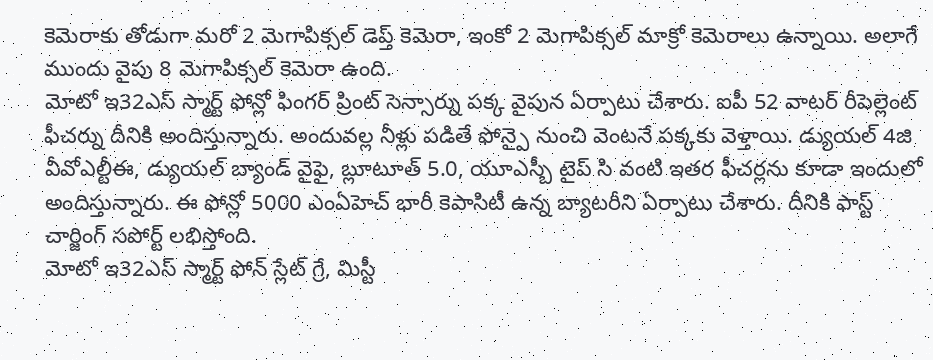కెమెరాకు తోడుగా మరో 2 మెగాపిక్సల్ డెప్త్ కెమెరా, ఇంకో 2 మెగాపిక్సల్ మాక్రో కెమెరాలు ఉన్నాయి. అలాగే ముందు వైపు 8 మెగాపిక్సల్ కెమెరా ఉంది.
మోటో ఇ32ఎస్ స్మార్ట్ ఫోన్లో ఫింగర్ ప్రింట్ సెన్సార్ను పక్క వైపున ఏర్పాటు చేశారు. ఐపీ 52 వాటర్ రీపెల్లెంట్ ఫీచర్ను దీనికి అందిస్తున్నారు. అందువల్ల నీళ్లు పడితే ఫోన్పై నుంచి వెంటనే పక్కకు వెళ్తాయి. డ్యుయల్ 4జి వీవోఎల్టీఈ, డ్యుయల్ బ్యాండ్ వైఫై, బ్లూటూత్ 5.0, యూఎస్బీ టైప్ సి వంటి ఇతర ఫీచర్లను కూడా ఇందులో అందిస్తున్నారు. ఈ ఫోన్లో 5000 ఎంఏహెచ్ భారీ కెపాసిటీ ఉన్న బ్యాటరీని ఏర్పాటు చేశారు. దీనికి ఫాస్ట్ చార్జింగ్ సపోర్ట్ లభిస్తోంది.
మోటో ఇ32ఎస్ స్మార్ట్ ఫోన్ స్లేట్ గ్రే, మిస్టీ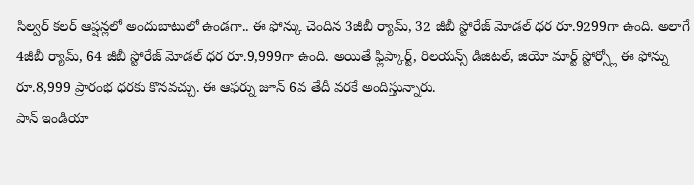సిల్వర్ కలర్ ఆప్షన్లలో అందుబాటులో ఉండగా.. ఈ ఫోన్కు చెందిన 3జీబీ ర్యామ్, 32 జీబీ స్టోరేజ్ మోడల్ ధర రూ.9299గా ఉంది. అలాగే 4జీబీ ర్యామ్, 64 జీబీ స్టోరేజ్ మోడల్ ధర రూ.9,999గా ఉంది. అయితే ఫ్లిప్కార్ట్, రిలయన్స్ డిజిటల్, జియో మార్ట్ స్టోర్స్లో ఈ ఫోన్ను రూ.8,999 ప్రారంభ ధరకు కొనవచ్చు. ఈ ఆఫర్ను జూన్ 6వ తేదీ వరకే అందిస్తున్నారు.
పాన్ ఇండియా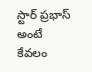స్టార్ ప్రభాస్ అంటే కేవలం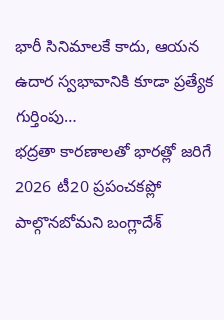భారీ సినిమాలకే కాదు, ఆయన ఉదార స్వభావానికి కూడా ప్రత్యేక గుర్తింపు…
భద్రతా కారణాలతో భారత్లో జరిగే 2026 టీ20 ప్రపంచకప్లో పాల్గొనబోమని బంగ్లాదేశ్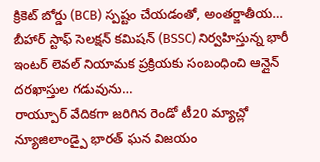క్రికెట్ బోర్డు (BCB) స్పష్టం చేయడంతో, అంతర్జాతీయ…
బీహార్ స్టాఫ్ సెలక్షన్ కమిషన్ (BSSC) నిర్వహిస్తున్న భారీ ఇంటర్ లెవల్ నియామక ప్రక్రియకు సంబంధించి ఆన్లైన్ దరఖాస్తుల గడువును…
రాయ్పూర్ వేదికగా జరిగిన రెండో టీ20 మ్యాచ్లో న్యూజిలాండ్పై భారత్ ఘన విజయం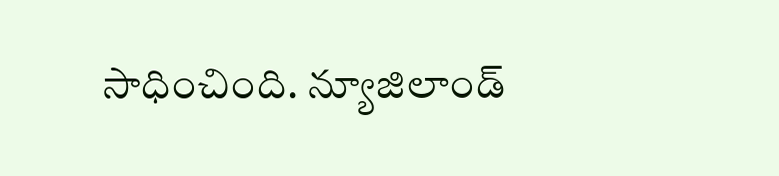సాధించింది. న్యూజిలాండ్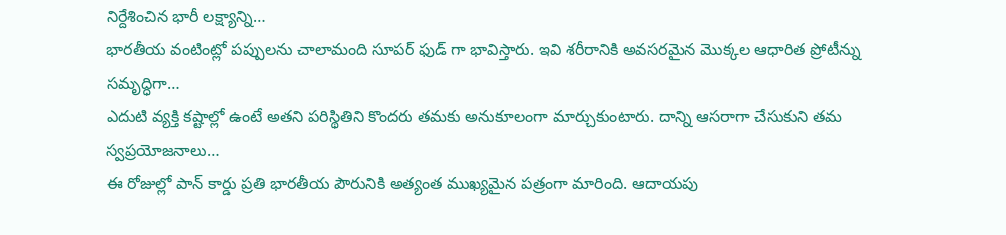నిర్దేశించిన భారీ లక్ష్యాన్ని…
భారతీయ వంటింట్లో పప్పులను చాలామంది సూపర్ ఫుడ్ గా భావిస్తారు. ఇవి శరీరానికి అవసరమైన మొక్కల ఆధారిత ప్రోటీన్ను సమృద్ధిగా…
ఎదుటి వ్యక్తి కష్టాల్లో ఉంటే అతని పరిస్థితిని కొందరు తమకు అనుకూలంగా మార్చుకుంటారు. దాన్ని ఆసరాగా చేసుకుని తమ స్వప్రయోజనాలు…
ఈ రోజుల్లో పాన్ కార్డు ప్రతి భారతీయ పౌరునికి అత్యంత ముఖ్యమైన పత్రంగా మారింది. ఆదాయపు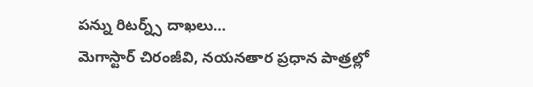పన్ను రిటర్న్స్ దాఖలు…
మెగాస్టార్ చిరంజీవి, నయనతార ప్రధాన పాత్రల్లో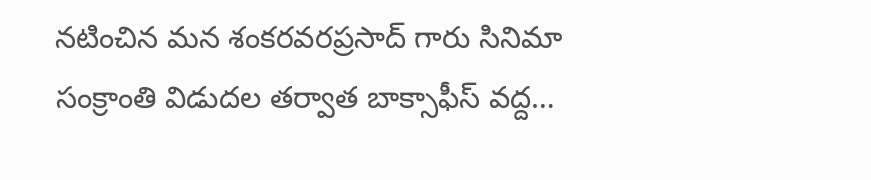నటించిన మన శంకరవరప్రసాద్ గారు సినిమా సంక్రాంతి విడుదల తర్వాత బాక్సాఫీస్ వద్ద…